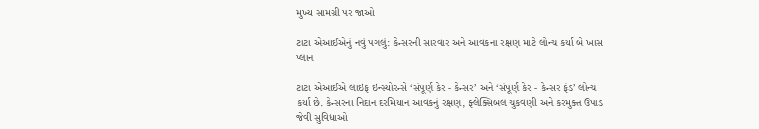મુખ્ય સામગ્રી પર જાઓ

ટાટા એઆઈએનું નવું પગલું: કેન્સરની સારવાર અને આવકના રક્ષણ માટે લોન્ચ કર્યા બે ખાસ પ્લાન

ટાટા એઆઈએ લાઇફ ઇન્સ્યોરન્સે ‘સંપૂર્ણ કેર - કેન્સર’ અને ‘સંપૂર્ણ કેર - કેન્સર ફંડ’ લોન્ચ કર્યા છે. કેન્સરના નિદાન દરમિયાન આવકનું રક્ષણ, ફ્લેક્સિબલ ચુકવણી અને કરમુક્ત ઉપાડ જેવી સુવિધાઓ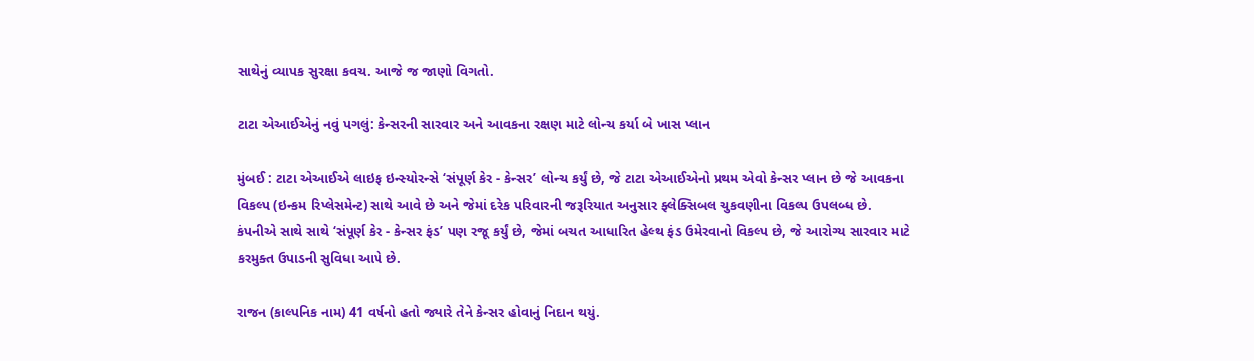સાથેનું વ્યાપક સુરક્ષા કવચ. આજે જ જાણો વિગતો.

ટાટા એઆઈએનું નવું પગલું: કેન્સરની સારવાર અને આવકના રક્ષણ માટે લોન્ચ કર્યા બે ખાસ પ્લાન

મુંબઈ : ટાટા એઆઈએ લાઇફ ઇન્સ્યોરન્સે ‘સંપૂર્ણ કેર - કેન્સર’ લોન્ચ કર્યું છે, જે ટાટા એઆઈએનો પ્રથમ એવો કેન્સર પ્લાન છે જે આવકના વિકલ્પ (ઇન્કમ રિપ્લેસમેન્ટ) સાથે આવે છે અને જેમાં દરેક પરિવારની જરૂરિયાત અનુસાર ફ્લેક્સિબલ ચુકવણીના વિકલ્પ ઉપલબ્ધ છે. કંપનીએ સાથે સાથે ‘સંપૂર્ણ કેર - કેન્સર ફંડ’ પણ રજૂ કર્યું છે, જેમાં બચત આધારિત હેલ્થ ફંડ ઉમેરવાનો વિકલ્પ છે, જે આરોગ્ય સારવાર માટે કરમુક્ત ઉપાડની સુવિધા આપે છે.

રાજન (કાલ્પનિક નામ) 41 વર્ષનો હતો જ્યારે તેને કેન્સર હોવાનું નિદાન થયું.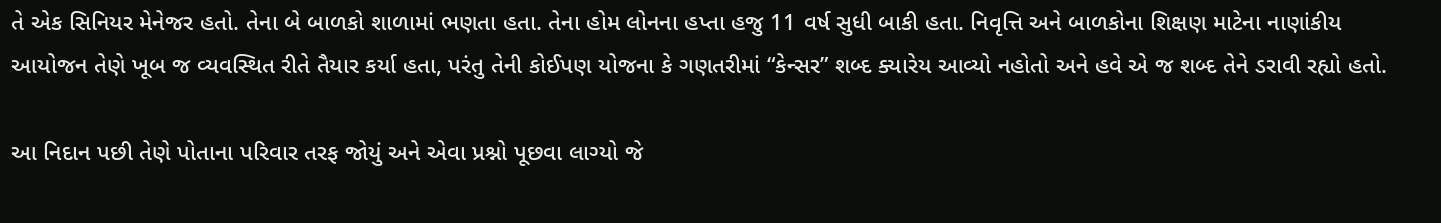તે એક સિનિયર મેનેજર હતો. તેના બે બાળકો શાળામાં ભણતા હતા. તેના હોમ લોનના હપ્તા હજુ 11 વર્ષ સુધી બાકી હતા. નિવૃત્તિ અને બાળકોના શિક્ષણ માટેના નાણાંકીય આયોજન તેણે ખૂબ જ વ્યવસ્થિત રીતે તૈયાર કર્યા હતા, પરંતુ તેની કોઈપણ યોજના કે ગણતરીમાં “કેન્સર” શબ્દ ક્યારેય આવ્યો નહોતો અને હવે એ જ શબ્દ તેને ડરાવી રહ્યો હતો.

આ નિદાન પછી તેણે પોતાના પરિવાર તરફ જોયું અને એવા પ્રશ્નો પૂછવા લાગ્યો જે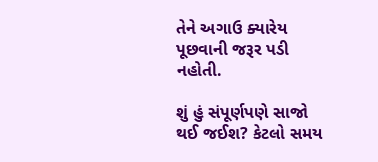તેને અગાઉ ક્યારેય પૂછવાની જરૂર પડી નહોતી.

શું હું સંપૂર્ણપણે સાજો થઈ જઈશ? કેટલો સમય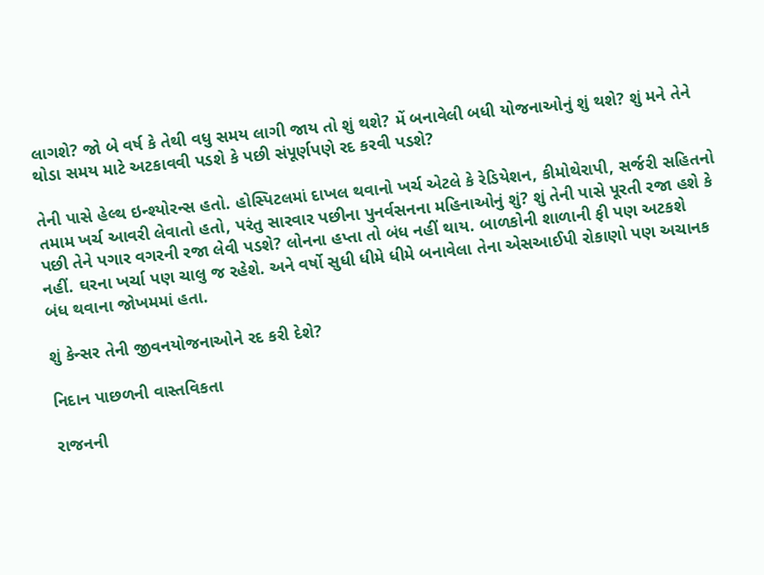લાગશે? જો બે વર્ષ કે તેથી વધુ સમય લાગી જાય તો શું થશે? મેં બનાવેલી બધી યોજનાઓનું શું થશે? શું મને તેને થોડા સમય માટે અટકાવવી પડશે કે પછી સંપૂર્ણપણે રદ કરવી પડશે?

તેની પાસે હેલ્થ ઇન્શ્યોરન્સ હતો. હોસ્પિટલમાં દાખલ થવાનો ખર્ચ એટલે કે રેડિયેશન, કીમોથેરાપી, સર્જરી સહિતનો તમામ ખર્ચ આવરી લેવાતો હતો, પરંતુ સારવાર પછીના પુનર્વસનના મહિનાઓનું શું? શું તેની પાસે પૂરતી રજા હશે કે પછી તેને પગાર વગરની રજા લેવી પડશે? લોનના હપ્તા તો બંધ નહીં થાય. બાળકોની શાળાની ફી પણ અટકશે નહીં. ઘરના ખર્ચા પણ ચાલુ જ રહેશે. અને વર્ષો સુધી ધીમે ધીમે બનાવેલા તેના એસઆઈપી રોકાણો પણ અચાનક બંધ થવાના જોખમમાં હતા.

શું કેન્સર તેની જીવનયોજનાઓને રદ કરી દેશે?

નિદાન પાછળની વાસ્તવિકતા

રાજનની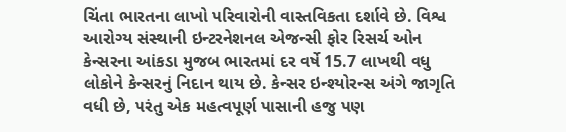ચિંતા ભારતના લાખો પરિવારોની વાસ્તવિકતા દર્શાવે છે. વિશ્વ આરોગ્ય સંસ્થાની ઇન્ટરનેશનલ એજન્સી ફોર રિસર્ચ ઓન કેન્સરના આંકડા મુજબ ભારતમાં દર વર્ષે 15.7 લાખથી વધુ લોકોને કેન્સરનું નિદાન થાય છે. કેન્સર ઇન્શ્યોરન્સ અંગે જાગૃતિ વધી છે, પરંતુ એક મહત્વપૂર્ણ પાસાની હજુ પણ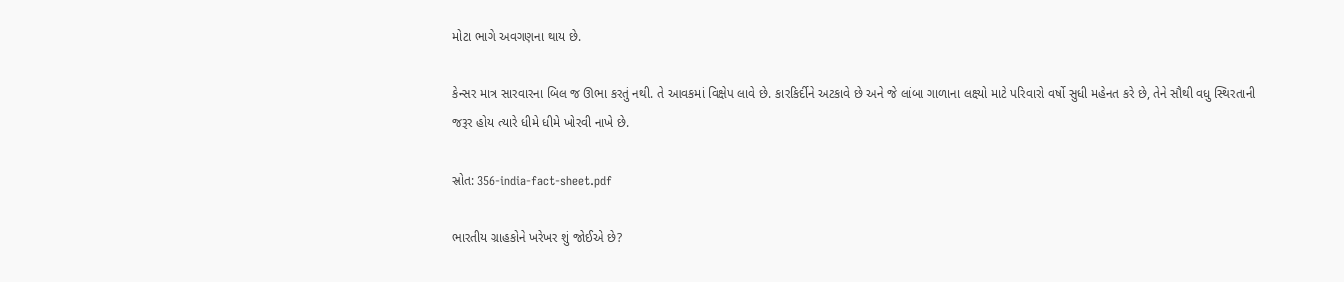મોટા ભાગે અવગણના થાય છે.

કેન્સર માત્ર સારવારના બિલ જ ઊભા કરતું નથી. તે આવકમાં વિક્ષેપ લાવે છે. કારકિર્દીને અટકાવે છે અને જે લાંબા ગાળાના લક્ષ્યો માટે પરિવારો વર્ષો સુધી મહેનત કરે છે, તેને સૌથી વધુ સ્થિરતાની જરૂર હોય ત્યારે ધીમે ધીમે ખોરવી નાખે છે.

સ્રોત: 356-india-fact-sheet.pdf

ભારતીય ગ્રાહકોને ખરેખર શું જોઈએ છે?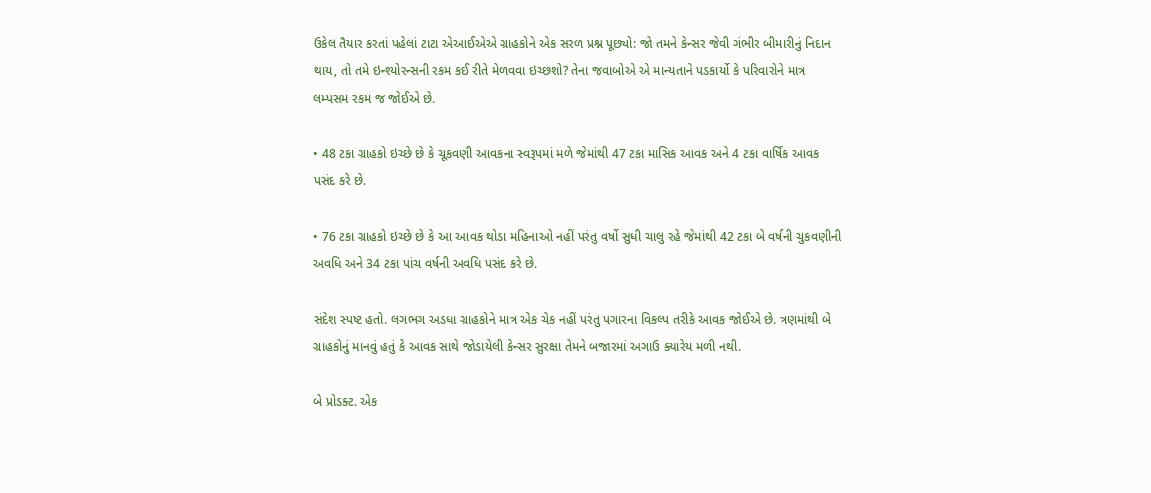ઉકેલ તૈયાર કરતાં પહેલાં ટાટા એઆઈએએ ગ્રાહકોને એક સરળ પ્રશ્ન પૂછ્યો: જો તમને કેન્સર જેવી ગંભીર બીમારીનું નિદાન થાય, તો તમે ઇન્શ્યોરન્સની રકમ કઈ રીતે મેળવવા ઇચ્છશો? તેના જવાબોએ એ માન્યતાને પડકાર્યો કે પરિવારોને માત્ર લમ્પસમ રકમ જ જોઈએ છે.

• 48 ટકા ગ્રાહકો ઇચ્છે છે કે ચૂકવણી આવકના સ્વરૂપમાં મળે જેમાંથી 47 ટકા માસિક આવક અને 4 ટકા વાર્ષિક આવક પસંદ કરે છે.

• 76 ટકા ગ્રાહકો ઇચ્છે છે કે આ આવક થોડા મહિનાઓ નહીં પરંતુ વર્ષો સુધી ચાલુ રહે જેમાંથી 42 ટકા બે વર્ષની ચુકવણીની અવધિ અને 34 ટકા પાંચ વર્ષની અવધિ પસંદ કરે છે.

સંદેશ સ્પષ્ટ હતો. લગભગ અડધા ગ્રાહકોને માત્ર એક ચેક નહીં પરંતુ પગારના વિકલ્પ તરીકે આવક જોઈએ છે. ત્રણમાંથી બે ગ્રાહકોનું માનવું હતું કે આવક સાથે જોડાયેલી કેન્સર સુરક્ષા તેમને બજારમાં અગાઉ ક્યારેય મળી નથી.

બે પ્રોડક્ટ. એક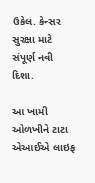ઉકેલ. કેન્સર સુરક્ષા માટે સંપૂર્ણ નવી દિશા.

આ ખામી ઓળખીને ટાટા એઆઈએ લાઇફ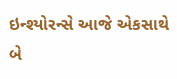ઇન્શ્યોરન્સે આજે એકસાથે બે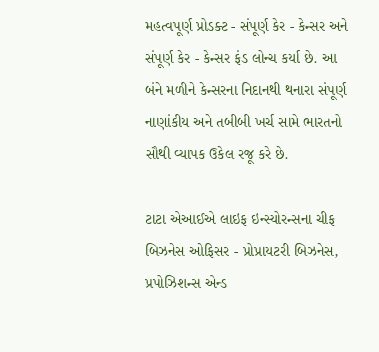મહત્વપૂર્ણ પ્રોડક્ટ - સંપૂર્ણ કેર - કેન્સર અને સંપૂર્ણ કેર - કેન્સર ફંડ લોન્ચ કર્યા છે. આ બંને મળીને કેન્સરના નિદાનથી થનારા સંપૂર્ણ નાણાંકીય અને તબીબી ખર્ચ સામે ભારતનો સૌથી વ્યાપક ઉકેલ રજૂ કરે છે.

ટાટા એઆઈએ લાઇફ ઇન્સ્યોરન્સના ચીફ બિઝનેસ ઓફિસર - પ્રોપ્રાયટરી બિઝનેસ, પ્રપોઝિશન્સ એન્ડ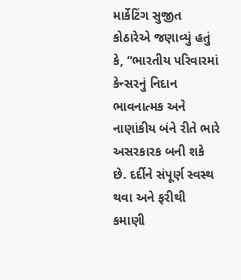માર્કેટિંગ સુજીત કોઠારેએ જણાવ્યું હતું કે, “ભારતીય પરિવારમાં કેન્સરનું નિદાન ભાવનાત્મક અને નાણાંકીય બંને રીતે ભારે અસરકારક બની શકે છે. દર્દીને સંપૂર્ણ સ્વસ્થ થવા અને ફરીથી કમાણી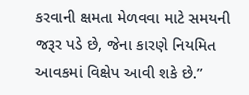કરવાની ક્ષમતા મેળવવા માટે સમયની જરૂર પડે છે, જેના કારણે નિયમિત આવકમાં વિક્ષેપ આવી શકે છે.”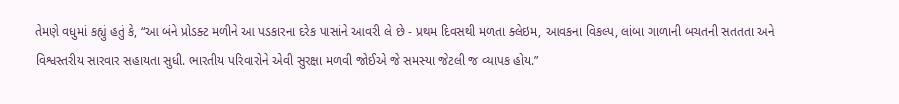તેમણે વધુમાં કહ્યું હતું કે, “આ બંને પ્રોડક્ટ મળીને આ પડકારના દરેક પાસાંને આવરી લે છે - પ્રથમ દિવસથી મળતા ક્લેઇમ, આવકના વિકલ્પ, લાંબા ગાળાની બચતની સતતતા અને વિશ્વસ્તરીય સારવાર સહાયતા સુધી. ભારતીય પરિવારોને એવી સુરક્ષા મળવી જોઈએ જે સમસ્યા જેટલી જ વ્યાપક હોય.”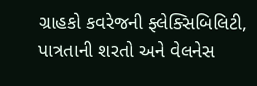ગ્રાહકો કવરેજની ફ્લેક્સિબિલિટી, પાત્રતાની શરતો અને વેલનેસ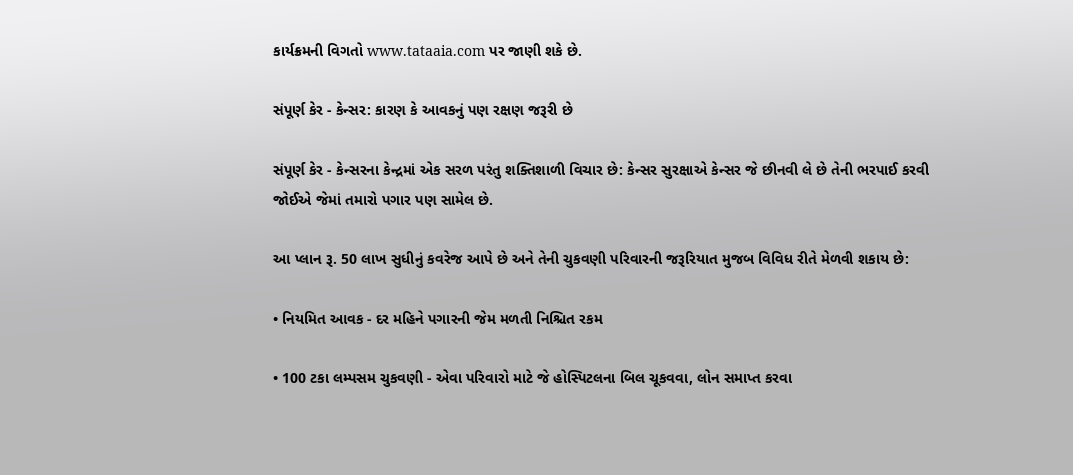કાર્યક્રમની વિગતો www.tataaia.com પર જાણી શકે છે.

સંપૂર્ણ કેર - કેન્સર: કારણ કે આવકનું પણ રક્ષણ જરૂરી છે

સંપૂર્ણ કેર - કેન્સરના કેન્દ્રમાં એક સરળ પરંતુ શક્તિશાળી વિચાર છે: કેન્સર સુરક્ષાએ કેન્સર જે છીનવી લે છે તેની ભરપાઈ કરવી જોઈએ જેમાં તમારો પગાર પણ સામેલ છે.

આ પ્લાન રૂ. 50 લાખ સુધીનું કવરેજ આપે છે અને તેની ચુકવણી પરિવારની જરૂરિયાત મુજબ વિવિધ રીતે મેળવી શકાય છે:

• નિયમિત આવક - દર મહિને પગારની જેમ મળતી નિશ્ચિત રકમ

• 100 ટકા લમ્પસમ ચુકવણી - એવા પરિવારો માટે જે હોસ્પિટલના બિલ ચૂકવવા, લોન સમાપ્ત કરવા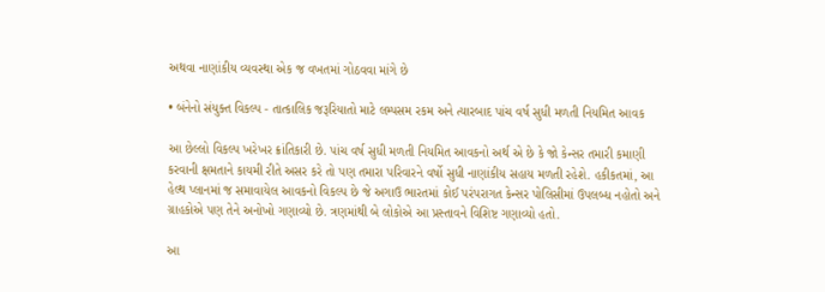અથવા નાણાંકીય વ્યવસ્થા એક જ વખતમાં ગોઠવવા માંગે છે

• બંનેનો સંયુક્ત વિકલ્પ - તાત્કાલિક જરૂરિયાતો માટે લમ્પસમ રકમ અને ત્યારબાદ પાંચ વર્ષ સુધી મળતી નિયમિત આવક

આ છેલ્લો વિકલ્પ ખરેખર ક્રાંતિકારી છે. પાંચ વર્ષ સુધી મળતી નિયમિત આવકનો અર્થ એ છે કે જો કેન્સર તમારી કમાણી કરવાની ક્ષમતાને કાયમી રીતે અસર કરે તો પણ તમારા પરિવારને વર્ષો સુધી નાણાંકીય સહાય મળતી રહેશે. હકીકતમાં, આ હેલ્થ પ્લાનમાં જ સમાવાયેલ આવકનો વિકલ્પ છે જે અગાઉ ભારતમાં કોઈ પરંપરાગત કેન્સર પોલિસીમાં ઉપલબ્ધ નહોતો અને ગ્રાહકોએ પણ તેને અનોખો ગણાવ્યો છે. ત્રણમાંથી બે લોકોએ આ પ્રસ્તાવને વિશિષ્ટ ગણાવ્યો હતો.

આ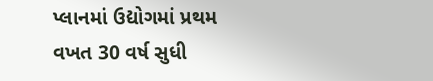પ્લાનમાં ઉદ્યોગમાં પ્રથમ વખત 30 વર્ષ સુધી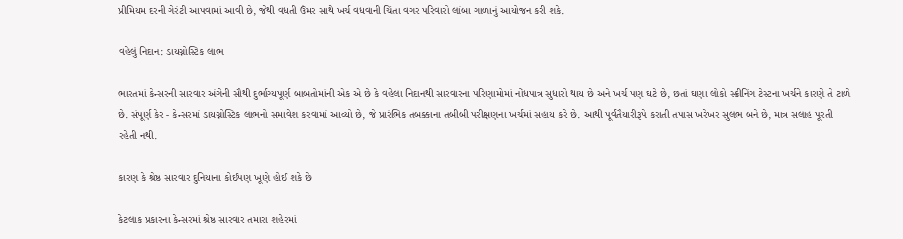પ્રીમિયમ દરની ગેરંટી આપવામાં આવી છે, જેથી વધતી ઉંમર સાથે ખર્ચ વધવાની ચિંતા વગર પરિવારો લાંબા ગાળાનું આયોજન કરી શકે.

વહેલું નિદાન: ડાયગ્નોસ્ટિક લાભ

ભારતમાં કેન્સરની સારવાર અંગેની સૌથી દુર્ભાગ્યપૂર્ણ બાબતોમાંની એક એ છે કે વહેલા નિદાનથી સારવારના પરિણામોમાં નોંધપાત્ર સુધારો થાય છે અને ખર્ચ પણ ઘટે છે, છતાં ઘણા લોકો સ્ક્રીનિંગ ટેસ્ટના ખર્ચને કારણે તે ટાળે છે. સંપૂર્ણ કેર - કેન્સરમાં ડાયગ્નોસ્ટિક લાભનો સમાવેશ કરવામાં આવ્યો છે, જે પ્રારંભિક તબક્કાના તબીબી પરીક્ષણના ખર્ચમાં સહાય કરે છે. આથી પૂર્વતૈયારીરૂપે કરાતી તપાસ ખરેખર સુલભ બને છે, માત્ર સલાહ પૂરતી રહેતી નથી.

કારણ કે શ્રેષ્ઠ સારવાર દુનિયાના કોઈપણ ખૂણે હોઈ શકે છે

કેટલાક પ્રકારના કેન્સરમાં શ્રેષ્ઠ સારવાર તમારા શહેરમાં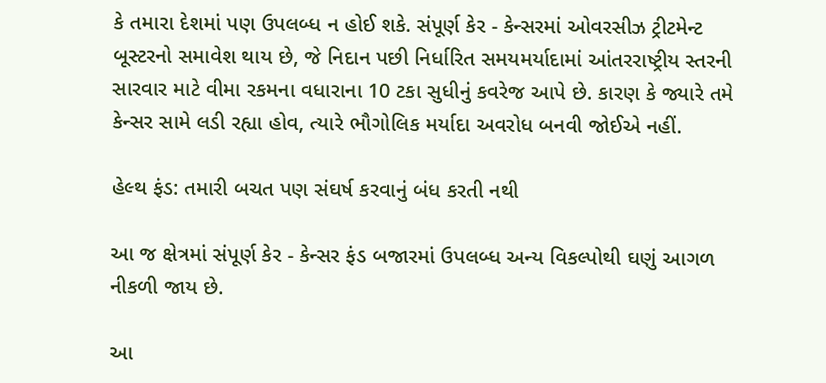કે તમારા દેશમાં પણ ઉપલબ્ધ ન હોઈ શકે. સંપૂર્ણ કેર - કેન્સરમાં ઓવરસીઝ ટ્રીટમેન્ટ બૂસ્ટરનો સમાવેશ થાય છે, જે નિદાન પછી નિર્ધારિત સમયમર્યાદામાં આંતરરાષ્ટ્રીય સ્તરની સારવાર માટે વીમા રકમના વધારાના 10 ટકા સુધીનું કવરેજ આપે છે. કારણ કે જ્યારે તમે કેન્સર સામે લડી રહ્યા હોવ, ત્યારે ભૌગોલિક મર્યાદા અવરોધ બનવી જોઈએ નહીં.

હેલ્થ ફંડ: તમારી બચત પણ સંઘર્ષ કરવાનું બંધ કરતી નથી

આ જ ક્ષેત્રમાં સંપૂર્ણ કેર - કેન્સર ફંડ બજારમાં ઉપલબ્ધ અન્ય વિકલ્પોથી ઘણું આગળ નીકળી જાય છે.

આ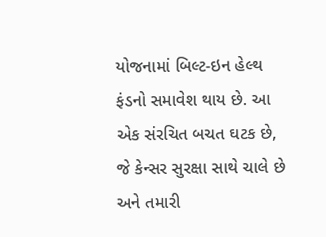યોજનામાં બિલ્ટ-ઇન હેલ્થ ફંડનો સમાવેશ થાય છે. આ એક સંરચિત બચત ઘટક છે, જે કેન્સર સુરક્ષા સાથે ચાલે છે અને તમારી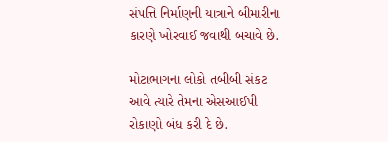સંપત્તિ નિર્માણની યાત્રાને બીમારીના કારણે ખોરવાઈ જવાથી બચાવે છે.

મોટાભાગના લોકો તબીબી સંકટ આવે ત્યારે તેમના એસઆઈપી રોકાણો બંધ કરી દે છે.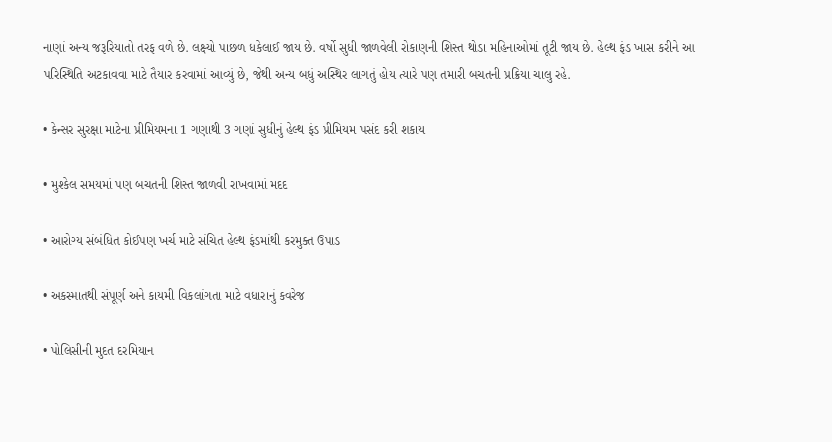નાણાં અન્ય જરૂરિયાતો તરફ વળે છે. લક્ષ્યો પાછળ ધકેલાઈ જાય છે. વર્ષો સુધી જાળવેલી રોકાણની શિસ્ત થોડા મહિનાઓમાં તૂટી જાય છે. હેલ્થ ફંડ ખાસ કરીને આ પરિસ્થિતિ અટકાવવા માટે તૈયાર કરવામાં આવ્યું છે, જેથી અન્ય બધું અસ્થિર લાગતું હોય ત્યારે પણ તમારી બચતની પ્રક્રિયા ચાલુ રહે.

• કેન્સર સુરક્ષા માટેના પ્રીમિયમના 1 ગણાથી 3 ગણાં સુધીનું હેલ્થ ફંડ પ્રીમિયમ પસંદ કરી શકાય

• મુશ્કેલ સમયમાં પણ બચતની શિસ્ત જાળવી રાખવામાં મદદ

• આરોગ્ય સંબંધિત કોઈપણ ખર્ચ માટે સંચિત હેલ્થ ફંડમાંથી કરમુક્ત ઉપાડ

• અકસ્માતથી સંપૂર્ણ અને કાયમી વિકલાંગતા માટે વધારાનું કવરેજ

• પોલિસીની મુદત દરમિયાન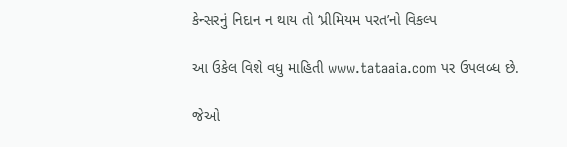કેન્સરનું નિદાન ન થાય તો ‘પ્રીમિયમ પરત’નો વિકલ્પ

આ ઉકેલ વિશે વધુ માહિતી www.tataaia.com પર ઉપલબ્ધ છે.

જેઓ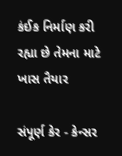કંઈક નિર્માણ કરી રહ્યા છે તેમના માટે ખાસ તૈયાર

સંપૂર્ણ કેર - કેન્સર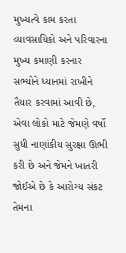મુખ્યત્વે કામ કરતા વ્યાવસાયિકો અને પરિવારના મુખ્ય કમાણી કરનાર સભ્યોને ધ્યાનમાં રાખીને તૈયાર કરવામાં આવી છે, એવા લોકો માટે જેમણે વર્ષો સુધી નાણાંકીય સુરક્ષા ઊભી કરી છે અને જેમને ખાતરી જોઈએ છે કે આરોગ્ય સંકટ તેમના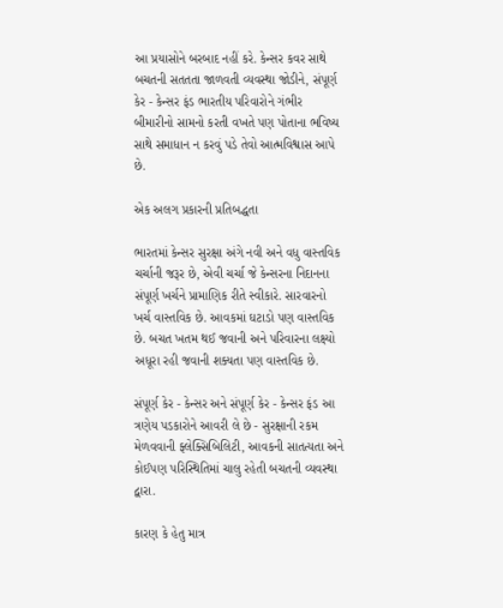આ પ્રયાસોને બરબાદ નહીં કરે. કેન્સર કવર સાથે બચતની સતતતા જાળવતી વ્યવસ્થા જોડીને, સંપૂર્ણ કેર - કેન્સર ફંડ ભારતીય પરિવારોને ગંભીર બીમારીનો સામનો કરતી વખતે પણ પોતાના ભવિષ્ય સાથે સમાધાન ન કરવું પડે તેવો આત્મવિશ્વાસ આપે છે.

એક અલગ પ્રકારની પ્રતિબદ્ધતા

ભારતમાં કેન્સર સુરક્ષા અંગે નવી અને વધુ વાસ્તવિક ચર્ચાની જરૂર છે, એવી ચર્ચા જે કેન્સરના નિદાનના સંપૂર્ણ ખર્ચને પ્રામાણિક રીતે સ્વીકારે. સારવારનો ખર્ચ વાસ્તવિક છે. આવકમાં ઘટાડો પણ વાસ્તવિક છે. બચત ખતમ થઈ જવાની અને પરિવારના લક્ષ્યો અધૂરા રહી જવાની શક્યતા પણ વાસ્તવિક છે.

સંપૂર્ણ કેર - કેન્સર અને સંપૂર્ણ કેર - કેન્સર ફંડ આ ત્રણેય પડકારોને આવરી લે છે - સુરક્ષાની રકમ મેળવવાની ફ્લેક્સિબિલિટી, આવકની સાતત્યતા અને કોઈપણ પરિસ્થિતિમાં ચાલુ રહેતી બચતની વ્યવસ્થા દ્વારા.

કારણ કે હેતુ માત્ર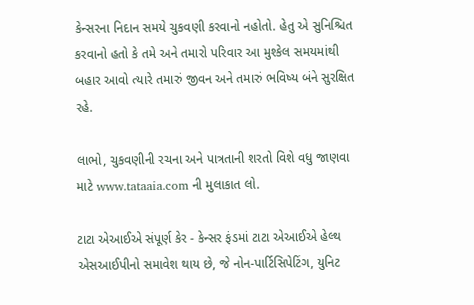કેન્સરના નિદાન સમયે ચુકવણી કરવાનો નહોતો. હેતુ એ સુનિશ્ચિત કરવાનો હતો કે તમે અને તમારો પરિવાર આ મુશ્કેલ સમયમાંથી બહાર આવો ત્યારે તમારું જીવન અને તમારું ભવિષ્ય બંને સુરક્ષિત રહે.

લાભો, ચુકવણીની રચના અને પાત્રતાની શરતો વિશે વધુ જાણવા માટે www.tataaia.com ની મુલાકાત લો.

ટાટા એઆઈએ સંપૂર્ણ કેર - કેન્સર ફંડમાં ટાટા એઆઈએ હેલ્થ એસઆઈપીનો સમાવેશ થાય છે, જે નોન-પાર્ટિસિપેટિંગ, યુનિટ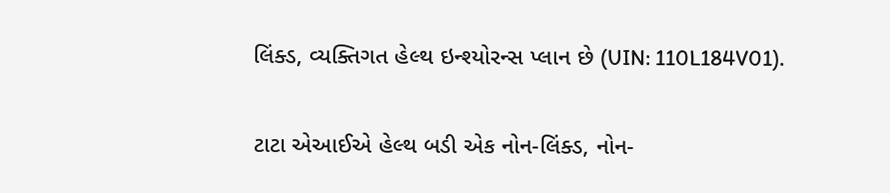લિંક્ડ, વ્યક્તિગત હેલ્થ ઇન્શ્યોરન્સ પ્લાન છે (UIN: 110L184V01).

ટાટા એઆઈએ હેલ્થ બડી એક નોન-લિંક્ડ, નોન-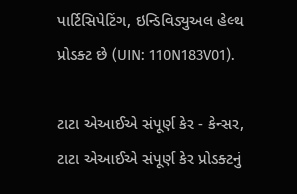પાર્ટિસિપેટિંગ, ઇન્ડિવિડ્યુઅલ હેલ્થ પ્રોડક્ટ છે (UIN: 110N183V01).

ટાટા એઆઈએ સંપૂર્ણ કેર - કેન્સર, ટાટા એઆઈએ સંપૂર્ણ કેર પ્રોડક્ટનું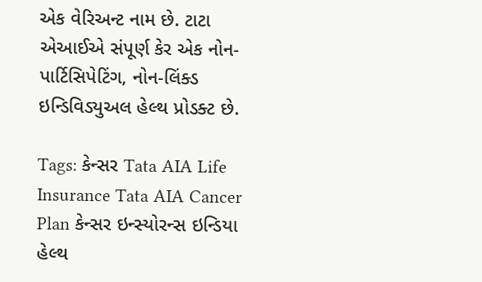એક વેરિઅન્ટ નામ છે. ટાટા એઆઈએ સંપૂર્ણ કેર એક નોન-પાર્ટિસિપેટિંગ, નોન-લિંક્ડ ઇન્ડિવિડ્યુઅલ હેલ્થ પ્રોડક્ટ છે.

Tags: કેન્સર Tata AIA Life Insurance Tata AIA Cancer Plan કેન્સર ઇન્સ્યોરન્સ ઇન્ડિયા હેલ્થ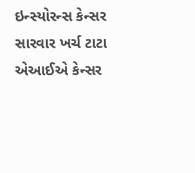ઇન્સ્યોરન્સ કેન્સર સારવાર ખર્ચ ટાટા એઆઈએ કેન્સર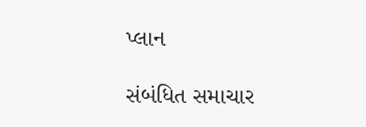પ્લાન

સંબંધિત સમાચાર